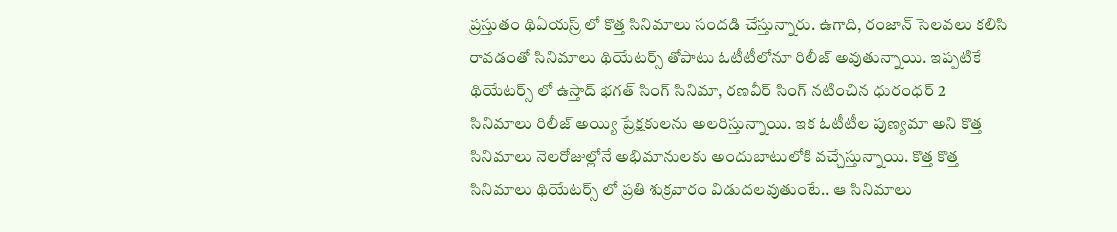ప్రస్తుతం థిఏయస్ర్ లో కొత్త సినిమాలు సందడి చేస్తున్నారు. ఉగాది, రంజాన్ సెలవలు కలిసి రావడంతో సినిమాలు థియేటర్స్ తోపాటు ఓటీటీలోనూ రిలీజ్ అవుతున్నాయి. ఇప్పటికే థియేటర్స్ లో ఉస్తాద్ భగత్ సింగ్ సినిమా, రణవీర్ సింగ్ నటించిన ధురంధర్ 2 సినిమాలు రిలీజ్ అయ్యి ప్రేక్షకులను అలరిస్తున్నాయి. ఇక ఓటీటీల పుణ్యమా అని కొత్త సినిమాలు నెలరోజుల్లోనే అభిమానులకు అందుబాటులోకి వచ్చేస్తున్నాయి. కొత్త కొత్త సినిమాలు థియేటర్స్ లో ప్రతి శుక్రవారం విడుదలవుతుంటే.. ఆ సినిమాలు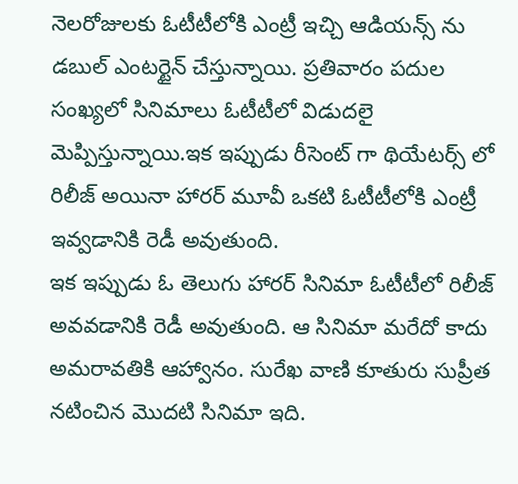నెలరోజులకు ఓటీటీలోకి ఎంట్రీ ఇచ్చి ఆడియన్స్ ను డబుల్ ఎంటర్టైన్ చేస్తున్నాయి. ప్రతివారం పదుల సంఖ్యలో సినిమాలు ఓటీటీలో విడుదలై మెప్పిస్తున్నాయి.ఇక ఇప్పుడు రీసెంట్ గా థియేటర్స్ లో రిలీజ్ అయినా హారర్ మూవీ ఒకటి ఓటీటీలోకి ఎంట్రీ ఇవ్వడానికి రెడీ అవుతుంది.
ఇక ఇప్పుడు ఓ తెలుగు హారర్ సినిమా ఓటీటీలో రిలీజ్ అవవడానికి రెడీ అవుతుంది. ఆ సినిమా మరేదో కాదు అమరావతికి ఆహ్వానం. సురేఖ వాణి కూతురు సుప్రీత నటించిన మొదటి సినిమా ఇది.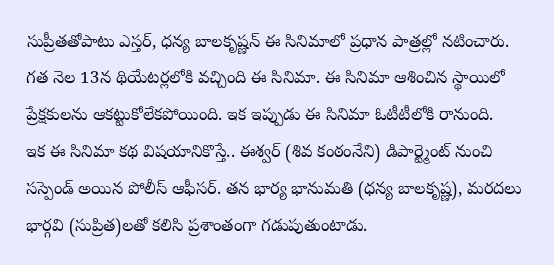సుప్రీతతోపాటు ఎస్తర్, ధన్య బాలకృష్ణన్ ఈ సినిమాలో ప్రధాన పాత్రల్లో నటించారు. గత నెల 13న థియేటర్లలోకి వచ్చింది ఈ సినిమా. ఈ సినిమా ఆశించిన స్థాయిలో ప్రేక్షకులను ఆకట్టుకోలేకపోయింది. ఇక ఇప్పుడు ఈ సినిమా ఓటీటీలోకి రానుంది.
ఇక ఈ సినిమా కథ విషయానికొస్తే.. ఈశ్వర్ (శివ కంఠంనేని) డిపార్ట్మెంట్ నుంచి సస్పెండ్ అయిన పోలీస్ ఆఫీసర్. తన భార్య భానుమతి (ధన్య బాలకృష్ణ), మరదలు భార్గవి (సుప్రిత)లతో కలిసి ప్రశాంతంగా గడుపుతుంటాడు.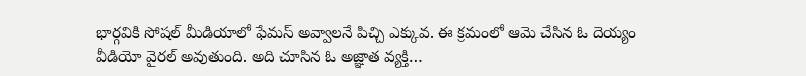భార్గవికి సోషల్ మీడియాలో ఫేమస్ అవ్వాలనే పిచ్చి ఎక్కువ. ఈ క్రమంలో ఆమె చేసిన ఓ దెయ్యం వీడియో వైరల్ అవుతుంది. అది చూసిన ఓ అజ్ఞాత వ్యక్తి…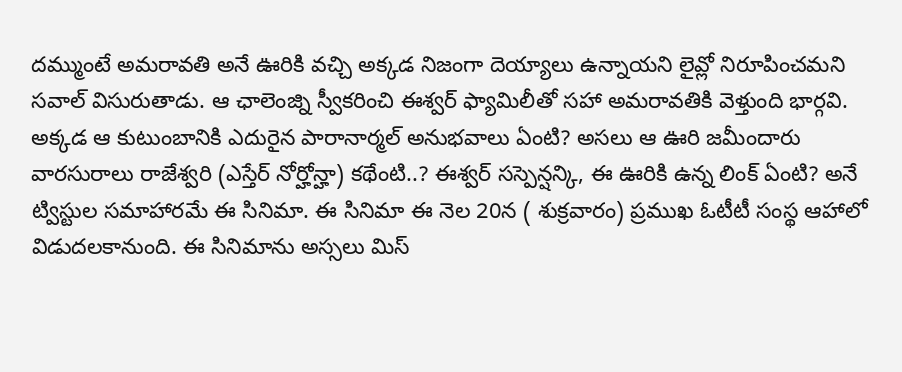దమ్ముంటే అమరావతి అనే ఊరికి వచ్చి అక్కడ నిజంగా దెయ్యాలు ఉన్నాయని లైవ్లో నిరూపించమని సవాల్ విసురుతాడు. ఆ ఛాలెంజ్ని స్వీకరించి ఈశ్వర్ ఫ్యామిలీతో సహా అమరావతికి వెళ్తుంది భార్గవి. అక్కడ ఆ కుటుంబానికి ఎదురైన పారానార్మల్ అనుభవాలు ఏంటి? అసలు ఆ ఊరి జమీందారు వారసురాలు రాజేశ్వరి (ఎస్తేర్ నోర్హోన్హా) కథేంటి..? ఈశ్వర్ సస్పెన్షన్కి, ఈ ఊరికి ఉన్న లింక్ ఏంటి? అనే ట్విస్టుల సమాహారమే ఈ సినిమా. ఈ సినిమా ఈ నెల 20న ( శుక్రవారం) ప్రముఖ ఓటీటీ సంస్థ ఆహాలో విడుదలకానుంది. ఈ సినిమాను అస్సలు మిస్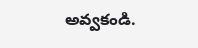అవ్వకండి.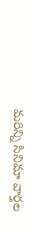మరిన్ని సినిమా వార్తల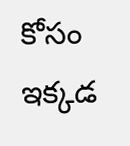కోసం ఇక్కడ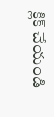క్లిక్ చేయండి